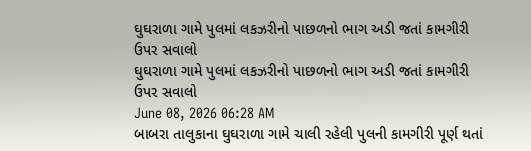ઘુઘરાળા ગામે પુલમાં લકઝરીનો પાછળનો ભાગ અડી જતાં કામગીરી ઉપર સવાલો
ઘુઘરાળા ગામે પુલમાં લકઝરીનો પાછળનો ભાગ અડી જતાં કામગીરી ઉપર સવાલો
June 08, 2026 06:28 AM
બાબરા તાલુકાના ઘુઘરાળા ગામે ચાલી રહેલી પુલની કામગીરી પૂર્ણ થતાં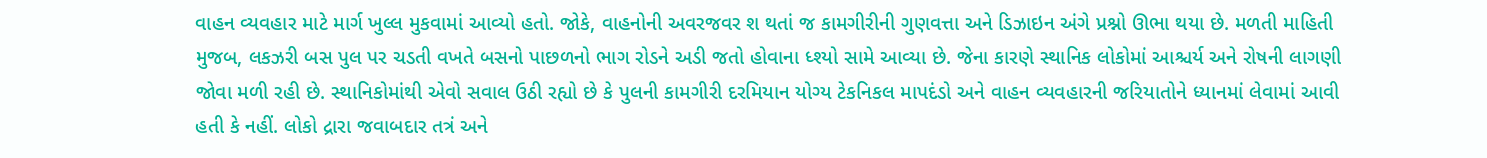વાહન વ્યવહાર માટે માર્ગ ખુલ્લ મુકવામાં આવ્યો હતો. જોકે, વાહનોની અવરજવર શ થતાં જ કામગીરીની ગુણવત્તા અને ડિઝાઇન અંગે પ્રશ્નો ઊભા થયા છે. મળતી માહિતી મુજબ, લકઝરી બસ પુલ પર ચડતી વખતે બસનો પાછળનો ભાગ રોડને અડી જતો હોવાના ધ્શ્યો સામે આવ્યા છે. જેના કારણે સ્થાનિક લોકોમાં આશ્ચર્ય અને રોષની લાગણી જોવા મળી રહી છે. સ્થાનિકોમાંથી એવો સવાલ ઉઠી રહ્યો છે કે પુલની કામગીરી દરમિયાન યોગ્ય ટેકનિકલ માપદંડો અને વાહન વ્યવહારની જરિયાતોને ધ્યાનમાં લેવામાં આવી હતી કે નહીં. લોકો દ્રારા જવાબદાર તત્રં અને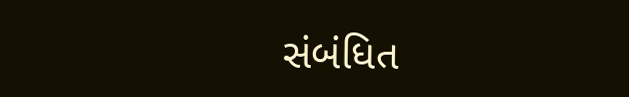સંબંધિત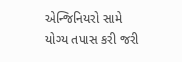એન્જિનિયરો સામે યોગ્ય તપાસ કરી જરી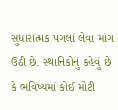સુધારાત્મક પગલાં લેવા માંગ ઉઠી છે. સ્થાનિકોનું કહેવું છે કે ભવિષ્યમાં કોઈ મોટી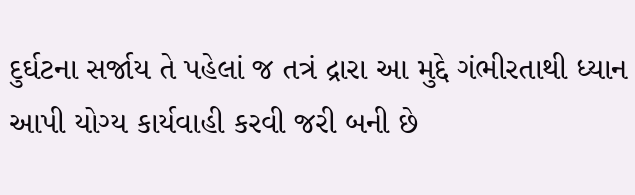દુર્ઘટના સર્જાય તે પહેલાં જ તત્રં દ્રારા આ મુદ્દે ગંભીરતાથી ધ્યાન આપી યોગ્ય કાર્યવાહી કરવી જરી બની છે